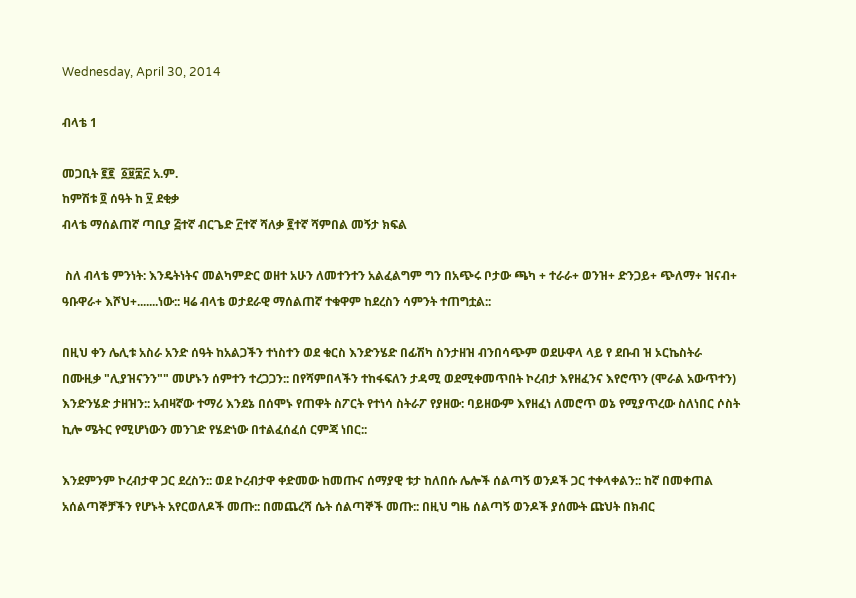Wednesday, April 30, 2014

ብላቴ 1

መጋቢት ፪፪  ፩፱፰፫ አ.ም.
ከምሽቱ ፬ ሰዓት ከ ፶ ደቂቃ
ብላቴ ማሰልጠኛ ጣቢያ ፭ተኛ ብርጌድ ፫ተኛ ሻለቃ ፪ተኛ ሻምበል መኝታ ክፍል

 ስለ ብላቴ ምንነት: እንዴትነትና መልካምድር ወዘተ አሁን ለመተንተን አልፈልግም ግን በአጭሩ ቦታው ጫካ + ተራራ+ ወንዝ+ ድንጋይ+ ጭለማ+ ዝናብ+ ዓቡዋራ+ እሾህ+.......ነው:: ዛሬ ብላቴ ወታደራዊ ማሰልጠኛ ተቁዋም ከደረስን ሳምንት ተጠግቷል::

በዚህ ቀን ሌሊቱ አስራ አንድ ሰዓት ከአልጋችን ተነስተን ወደ ቁርስ እንድንሄድ በፊሽካ ስንታዘዝ ብንበሳጭም ወደሁዋላ ላይ የ ደቡብ ዝ ኦርኬስትራ በሙዚቃ "ሊያዝናንን"" መሆኑን ሰምተን ተረጋጋን:: በየሻምበላችን ተከፋፍለን ታዳሚ ወደሚቀመጥበት ኮረብታ እየዘፈንና እየሮጥን (ሞራል አውጥተን) እንድንሄድ ታዘዝን:: አብዛኛው ተማሪ እንደኔ በሰሞኑ የጠዋት ስፖርት የተነሳ ስትራፖ የያዘው: ባይዘውም እየዘፈነ ለመሮጥ ወኔ የሚያጥረው ስለነበር ሶስት ኪሎ ሜትር የሚሆነውን መንገድ የሄድነው በተልፈሰፈሰ ርምጃ ነበር::

እንደምንም ኮረብታዋ ጋር ደረስን:: ወደ ኮረብታዋ ቀድመው ከመጡና ሰማያዊ ቱታ ከለበሱ ሌሎች ሰልጣኝ ወንዶች ጋር ተቀላቀልን:: ከኛ በመቀጠል አሰልጣኞቻችን የሆኑት አየርወለዶች መጡ:: በመጨረሻ ሴት ሰልጣኞች መጡ:: በዚህ ግዜ ሰልጣኝ ወንዶች ያሰሙት ጩህት በክብር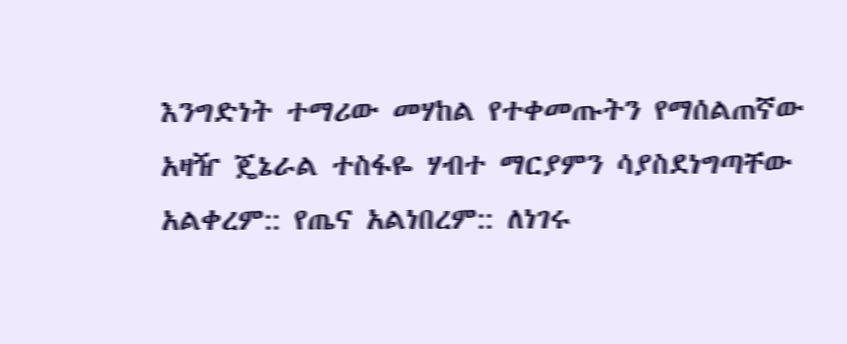እንግድነት ተማሪው መሃከል የተቀመጡትን የማሰልጠኛው አዛዥ ጄኔራል ተስፋዬ ሃብተ ማርያምን ሳያስደነግጣቸው አልቀረም:: የጤና አልነበረም:: ለነገሩ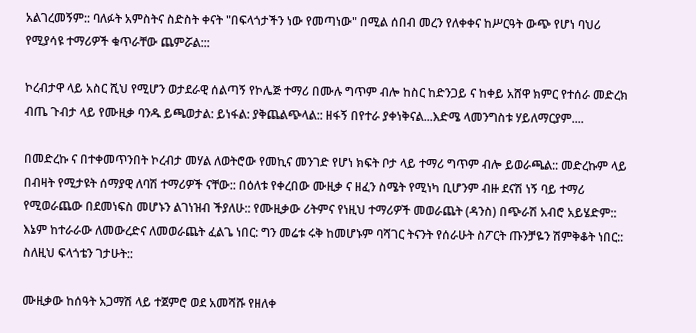አልገረመኝም:: ባለፉት አምስትና ስድስት ቀናት "በፍላጎታችን ነው የመጣነው" በሚል ሰበብ መረን የለቀቀና ከሥርዓት ውጭ የሆነ ባህሪ የሚያሳዩ ተማሪዎች ቁጥራቸው ጨምሯል:::

ኮረብታዋ ላይ አስር ሺህ የሚሆን ወታደራዊ ሰልጣኝ የኮሌጅ ተማሪ በሙሉ ግጥም ብሎ ከስር ከድንጋይ ና ከቀይ አሸዋ ክምር የተሰራ መድረክ ብጤ ጉብታ ላይ የሙዚቃ ባንዱ ይጫወታል: ይነፋል: ያቅጨልጭላል:: ዘፋኝ በየተራ ያቀነቅናል...እድሜ ላመንግስቱ ሃይለማርያም....

በመድረኩ ና በተቀመጥንበት ኮረብታ መሃል ለወትሮው የመኪና መንገድ የሆነ ክፍት ቦታ ላይ ተማሪ ግጥም ብሎ ይወራጫል:: መድረኩም ላይ በብዛት የሚታዩት ሰማያዊ ለባሽ ተማሪዎች ናቸው:: በዕለቱ የቀረበው ሙዚቃ ና ዘፈን ስሜት የሚነካ ቢሆንም ብዙ ደናሽ ነኝ ባይ ተማሪ የሚወራጨው በደመነፍስ መሆኑን ልገነዝብ ችያለሁ:: የሙዚቃው ሪትምና የነዚህ ተማሪዎች መወራጨት (ዳንስ) በጭራሽ አብሮ አይሄድም:: እኔም ከተራራው ለመውረድና ለመወራጨት ፈልጌ ነበር: ግን መሬቱ ሩቅ ከመሆኑም ባሻገር ትናንት የሰራሁት ስፖርት ጡንቻዬን ሽምቅቆት ነበር:: ስለዚህ ፍላጎቴን ገታሁት::

ሙዚቃው ከሰዓት አጋማሽ ላይ ተጀምሮ ወደ አመሻሹ የዘለቀ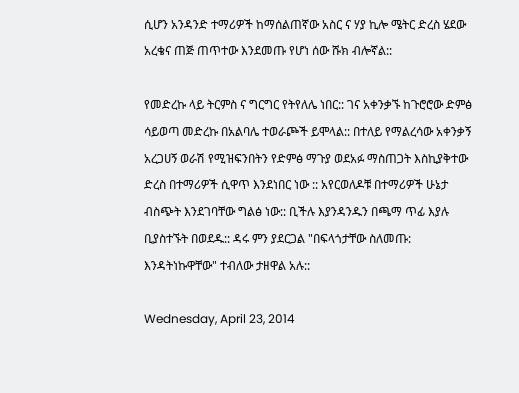ሲሆን አንዳንድ ተማሪዎች ከማሰልጠኛው አስር ና ሃያ ኪሎ ሜትር ድረስ ሄደው አረቄና ጠጅ ጠጥተው እንደመጡ የሆነ ሰው ሹክ ብሎኛል::

የመድረኩ ላይ ትርምስ ና ግርግር የትየለሌ ነበር:: ገና አቀንቃኙ ከጉሮሮው ድምፅ ሳይወጣ መድረኩ በአልባሌ ተወራጮች ይሞላል:: በተለይ የማልረሳው አቀንቃኝ አረጋሀኝ ወራሽ የሚዝፍንበትን የድምፅ ማጉያ ወደአፉ ማስጠጋት እስኪያቅተው ድረስ በተማሪዎች ሲዋጥ እንደነበር ነው :: አየርወለዶቹ በተማሪዎች ሁኔታ ብስጭት እንደገባቸው ግልፅ ነው:: ቢችሉ እያንዳንዱን በጫማ ጥፊ እያሉ ቢያስተኙት በወደዱ:: ዳሩ ምን ያደርጋል "በፍላጎታቸው ስለመጡ: እንዳትነኩዋቸው" ተብለው ታዘዋል አሉ::

Wednesday, April 23, 2014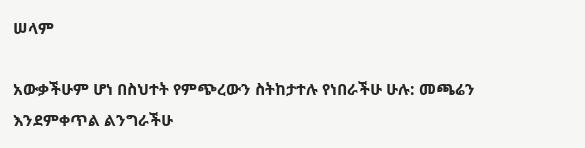ሠላም

አውቃችሁም ሆነ በስህተት የምጭረውን ስትከታተሉ የነበራችሁ ሁሉ: መጫሬን እንደምቀጥል ልንግራችሁ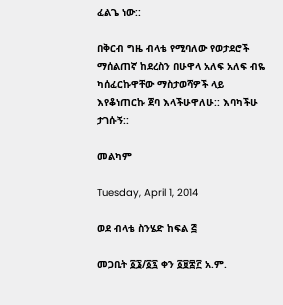ፈልጌ ነው::

በቅርብ ግዜ ብላቴ የሚባለው የወታደሮች ማሰልጠኛ ከደረስን በሁዋላ አለፍ አለፍ ብዬ ካሰፈርኩዋቸው ማስታወሻዎች ላይ እየቆነጠርኩ ጀባ እላችሁዋለሁ:: እባካችሁ ታገሱኝ::

መልካም

Tuesday, April 1, 2014

ወደ ብላቴ ስንሄድ ከፍል ፭

መጋቢት ፩፮/፩፯ ቀን ፩፱፰፫ አ.ም.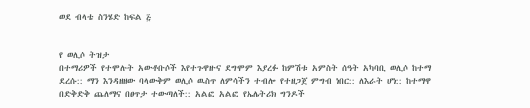ወደ ብላቴ ስንሄድ ከፍል ፭


የ ወሊሶ ትዝታ
በተማሪዎች የተሞሉት አውቶቡሶች እየተጉዋዙና ደግሞም እያረፉ ከምሽቱ አምስት ሰዓት አካባቢ ወሊሶ ከተማ ደረሱ:: ማን እንዳዘዘው ባላውቅም ወሊሶ ዉስጥ ለምሳችን ተብሎ የተዘጋጀ ምግብ ነበር:: ለእራት ሆነ:: ከተማዋ በድቅድቅ ጨለማና በፀጥታ ተውጣለች:: አልፎ አልፎ የኤሌትሪክ ግንዶች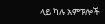ላይ ካሉ አምፑሎች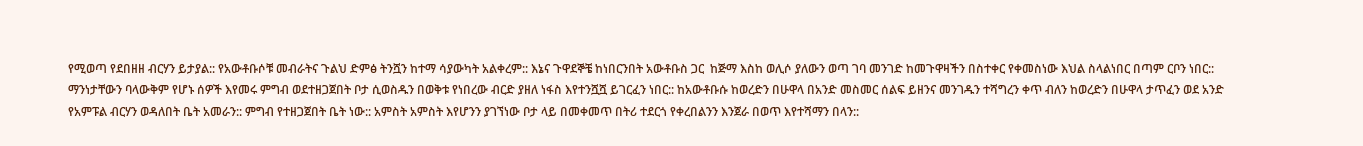የሚወጣ የደበዘዘ ብርሃን ይታያል:: የአውቶቡሶቹ መብራትና ጉልህ ድምፅ ትንሿን ከተማ ሳያውካት አልቀረም:: እኔና ጉዋደኞቼ ከነበርንበት አውቶቡስ ጋር  ከጅማ እስከ ወሊሶ ያለውን ወጣ ገባ መንገድ ከመጉዋዛችን በስተቀር የቀመስነው እህል ስላልነበር በጣም ርቦን ነበር:: ማንነታቸውን ባላውቅም የሆኑ ሰዎች እየመሩ ምግብ ወደተዘጋጀበት ቦታ ሲወስዱን በወቅቱ የነበረው ብርድ ያዘለ ነፋስ እየተንሿሿ ይገርፈን ነበር:: ከአውቶቡሱ ከወረድን በሁዋላ በአንድ መስመር ሰልፍ ይዘንና መንገዱን ተሻግረን ቀጥ ብለን ከወረድን በሁዋላ ታጥፈን ወደ አንድ የአምፑል ብርሃን ወዳለበት ቤት አመራን:: ምግብ የተዘጋጀበት ቤት ነው:: አምስት አምስት እየሆንን ያገኘነው ቦታ ላይ በመቀመጥ በትሪ ተደርጎ የቀረበልንን እንጀራ በወጥ እየተሻማን በላን::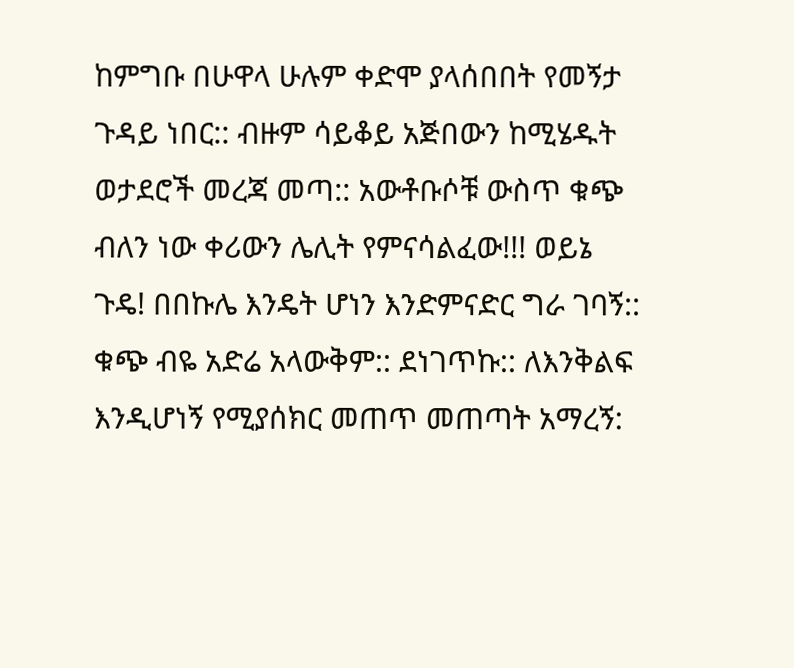ከምግቡ በሁዋላ ሁሉም ቀድሞ ያላሰበበት የመኝታ ጉዳይ ነበር:: ብዙም ሳይቆይ አጅበውን ከሚሄዱት ወታደሮች መረጃ መጣ:: አውቶቡሶቹ ውስጥ ቁጭ ብለን ነው ቀሪውን ሌሊት የምናሳልፈው!!! ወይኔ ጉዴ! በበኩሌ እንዴት ሆነን እንድምናድር ግራ ገባኝ:: ቁጭ ብዬ አድሬ አላውቅም:: ደነገጥኩ:: ለእንቅልፍ እንዲሆነኝ የሚያሰክር መጠጥ መጠጣት አማረኝ: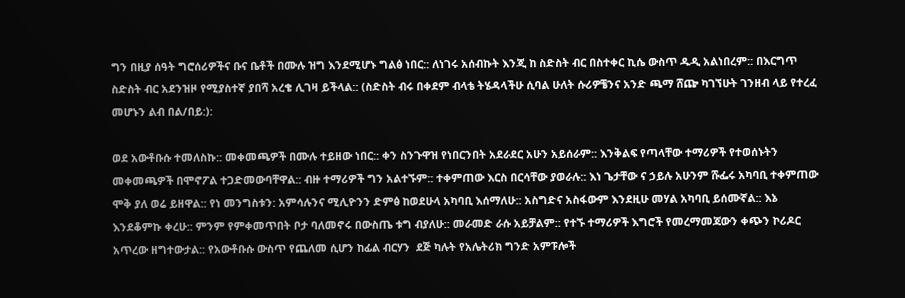ግን በዚያ ሰዓት ግሮሰሪዎችና ቡና ቤቶች በሙሉ ዝግ እንደሚሆኑ ግልፅ ነበር:: ለነገሩ አሰብኩት እንጂ ከ ስድስት ብር በስተቀር ኪሴ ውስጥ ዱዲ አልነበረም:: በእርግጥ ስድስት ብር አደንዝዞ የሚያስተኛ ያበሻ አረቄ ሊገዛ ይችላል:: (ስድስት ብሩ በቀደም ብላቴ ትሄዳላችሁ ሲባል ሁለት ሱሪዎቼንና አንድ ጫማ ሸጬ ካገኘሁት ገንዘብ ላይ የተረፈ መሆኑን ልብ በል/በይ:):

ወደ አውቶቡሱ ተመለስኩ:: መቀመጫዎች በሙሉ ተይዘው ነበር:: ቀን ስንጉዋዝ የነበርንበት አደራደር አሁን አይሰራም:: እንቅልፍ የጣላቸው ተማሪዎች የተወሰኑትን መቀመጫዎች በሞኖፖል ተጋድመውባቸዋል:: ብዙ ተማሪዎች ግን አልተኙም:: ተቀምጠው እርስ በርሳቸው ያወራሉ:: እነ ጌታቸው ና ኃይሉ አሁንም ሹፌሩ አካባቢ ተቀምጠው ሞቅ ያለ ወሬ ይዘዋል:: የነ መንግስቱን: አምሳሉንና ሚሊዮንን ድምፅ ከወደሁላ አካባቢ እሰማለሁ:: አስግድና አስፋውም እንደዚሁ መሃል አካባቢ ይሰሙኛል:: እኔ እንደቆምኩ ቀረሁ:: ምንም የምቀመጥበት ቦታ ባለመኖሩ በውስጤ ቱግ ብያለሁ:: መራመድ ራሱ አይቻልም:: የተኙ ተማሪዎች እግሮች የመረማመጃውን ቀጭን ኮሪዶር አጥረው ዘግተውታል:: የአውቶቡሱ ውስጥ የጨለመ ሲሆን ከፊል ብርሃን  ደጅ ካሉት የአሌትሪክ ግንድ አምፑሎች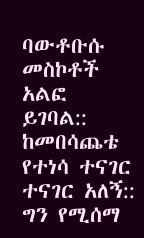ባውቶቡሱ መስኮቶች አልፎ ይገባል:: ከመበሳጨቴ የተነሳ ተናገር ተናገር አለኝ:: ግን የሚሰማ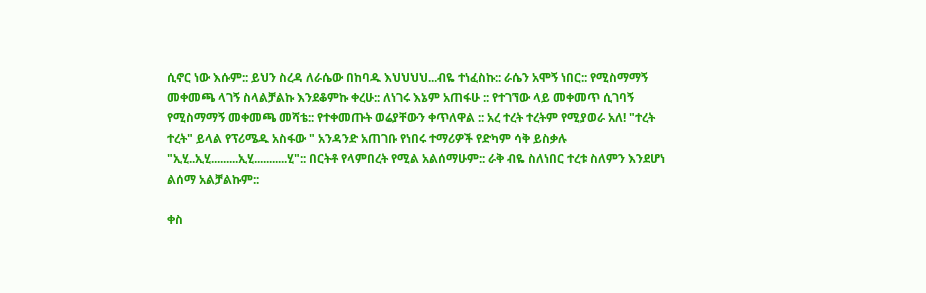ሲኖር ነው እሱም:: ይህን ስረዳ ለራሴው በከባዱ እህህህህ...ብዬ ተነፈስኩ:: ራሴን አሞኝ ነበር:: የሚስማማኝ መቀመጫ ላገኝ ስላልቻልኩ እንደቆምኩ ቀረሁ:: ለነገሩ እኔም አጠፋሁ :: የተገኘው ላይ መቀመጥ ሲገባኝ የሚስማማኝ መቀመጫ መሻቴ:: የተቀመጡት ወሬያቸውን ቀጥለዋል :: አረ ተረት ተረትም የሚያወራ አለ! "ተረት ተረት" ይላል የፕሪሜዱ አስፋው " አንዳንድ አጠገቡ የነበሩ ተማሪዎች የድካም ሳቅ ይስቃሉ "ኢሂ..ኢሂ.........ኢሂ...........ሂ":: በርትቶ የላምበረት የሚል አልሰማሁም:: ራቅ ብዬ ስለነበር ተረቱ ስለምን እንደሆነ ልሰማ አልቻልኩም::

ቀስ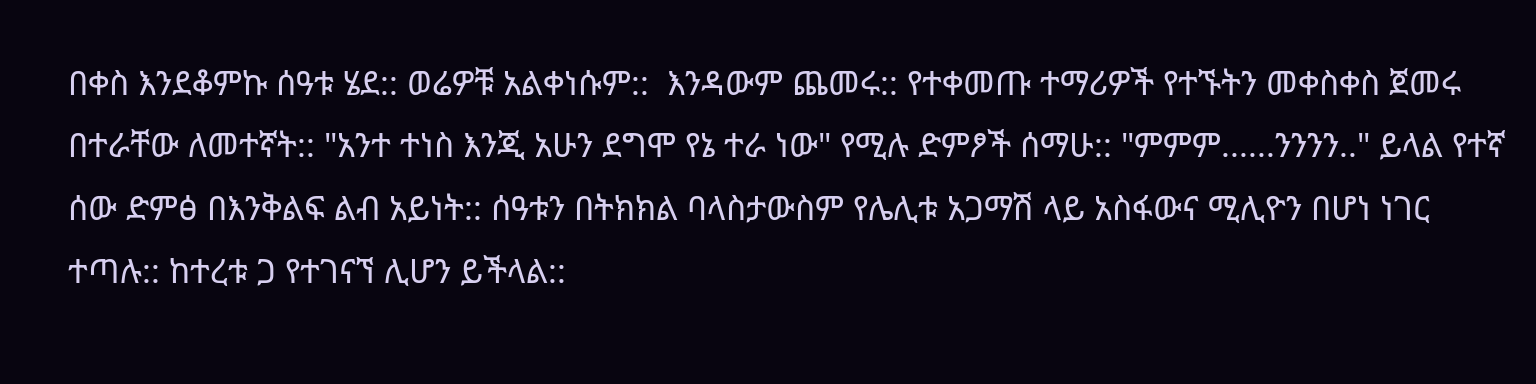በቀስ እንደቆምኩ ሰዓቱ ሄደ:: ወሬዎቹ አልቀነሱም::  እንዳውም ጨመሩ:: የተቀመጡ ተማሪዎች የተኙትን መቀስቀስ ጀመሩ በተራቸው ለመተኛት:: "አንተ ተነስ እንጂ አሁን ደግሞ የኔ ተራ ነው" የሚሉ ድምፆች ሰማሁ:: "ምምም......ንንንን.." ይላል የተኛ ሰው ድምፅ በእንቅልፍ ልብ አይነት:: ሰዓቱን በትክክል ባላስታውስም የሌሊቱ አጋማሽ ላይ አስፋውና ሚሊዮን በሆነ ነገር ተጣሉ:: ከተረቱ ጋ የተገናኘ ሊሆን ይችላል::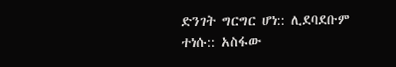ድንገት ግርግር ሆነ:: ሊደባደቡም ተነሱ:: አስፋው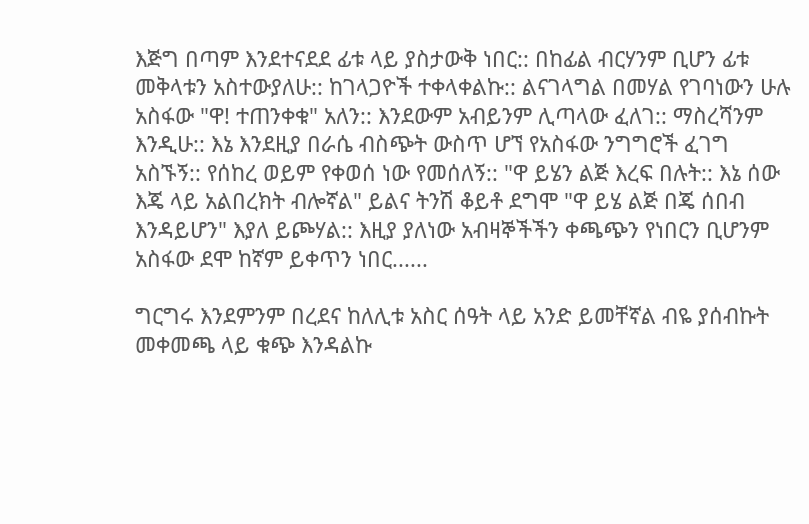እጅግ በጣም እንደተናደደ ፊቱ ላይ ያስታውቅ ነበር:: በከፊል ብርሃንም ቢሆን ፊቱ መቅላቱን አስተውያለሁ:: ከገላጋዮች ተቀላቀልኩ:: ልናገላግል በመሃል የገባነውን ሁሉ አስፋው "ዋ! ተጠንቀቁ" አለን:: እንደውም አብይንም ሊጣላው ፈለገ:: ማስረሻንም እንዲሁ:: እኔ እንደዚያ በራሴ ብስጭት ውስጥ ሆኘ የአስፋው ንግግሮች ፈገግ አስኙኝ:: የሰከረ ወይም የቀወሰ ነው የመሰለኝ:: "ዋ ይሄን ልጅ እረፍ በሉት:: እኔ ሰው እጄ ላይ አልበረክት ብሎኛል" ይልና ትንሽ ቆይቶ ደግሞ "ዋ ይሄ ልጅ በጄ ሰበብ እንዳይሆን" እያለ ይጮሃል:: እዚያ ያለነው አብዛኞችችን ቀጫጭን የነበርን ቢሆንም አስፋው ደሞ ከኛም ይቀጥን ነበር......

ግርግሩ እንደምንም በረደና ከለሊቱ አስር ሰዓት ላይ አንድ ይመቸኛል ብዬ ያሰብኩት መቀመጫ ላይ ቁጭ እንዳልኩ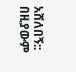አሸለበኝ:: በዚያውም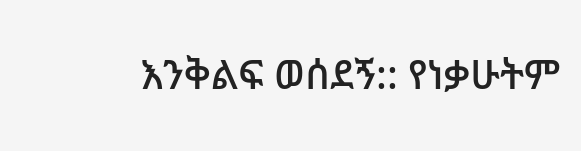እንቅልፍ ወሰደኝ:: የነቃሁትም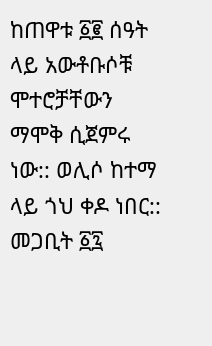ከጠዋቱ ፩፪ ሰዓት ላይ አውቶቡሶቹ ሞተሮቻቸውን ማሞቅ ሲጀምሩ ነው:: ወሊሶ ከተማ ላይ ጎህ ቀዶ ነበር:: መጋቢት ፩፯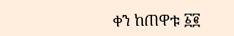ቀን ከጠዋቱ ፩፪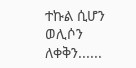ተኩል ሲሆን ወሊሶን ለቀቅን......